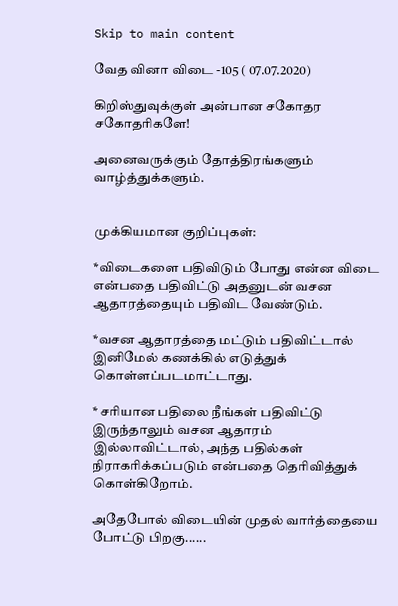Skip to main content

வேத வினா விடை -105 ( 07.07.2020)

கிறிஸ்துவுக்குள் அன்பான சகோதர சகோதரிகளே!

அனைவருக்கும் தோத்திரங்களும் வாழ்த்துக்களும்.


முக்கியமான குறிப்புகள்:

*விடைகளை பதிவிடும் போது என்ன விடை என்பதை பதிவிட்டு அதனுடன் வசன ஆதாரத்தையும் பதிவிட வேண்டும்.

*வசன ஆதாரத்தை மட்டும் பதிவிட்டால் இனிமேல் கணக்கில் எடுத்துக் கொள்ளப்படமாட்டாது.

* சரியான பதிலை நீங்கள் பதிவிட்டு இருந்தாலும் வசன ஆதாரம் இல்லாவிட்டால், அந்த பதில்கள் நிராகரிக்கப்படும் என்பதை தெரிவித்துக் கொள்கிறோம்.

அதேபோல் விடையின் முதல் வார்த்தையை போட்டு பிறகு......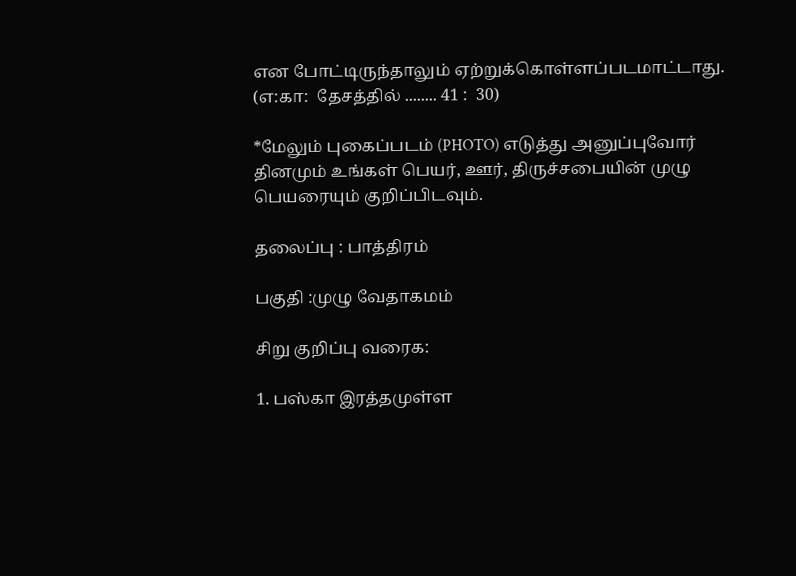என போட்டிருந்தாலும் ஏற்றுக்கொள்ளப்படமாட்டாது. (எ:கா:  தேசத்தில் ........ 41 :  30)

*மேலும் புகைப்படம் (PHOTO) எடுத்து அனுப்புவோர் தினமும் உங்கள் பெயர், ஊர், திருச்சபையின் முழு பெயரையும் குறிப்பிடவும்.

தலைப்பு : பாத்திரம்

பகுதி :முழு வேதாகமம்

சிறு குறிப்பு வரைக:

1. பஸ்கா இரத்தமுள்ள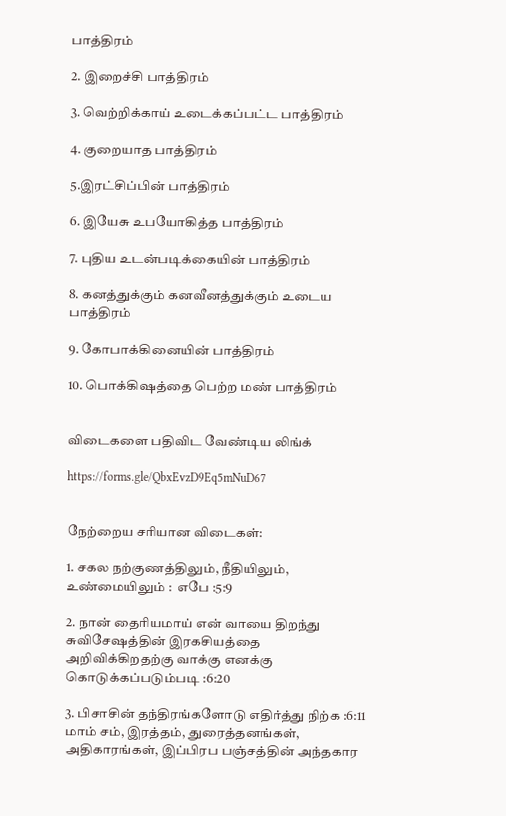பாத்திரம்

2. இறைச்சி பாத்திரம்

3. வெற்றிக்காய் உடைக்கப்பட்ட பாத்திரம்

4. குறையாத பாத்திரம்

5.இரட்சிப்பின் பாத்திரம்

6. இயேசு உபயோகித்த பாத்திரம்

7. புதிய உடன்படிக்கையின் பாத்திரம்

8. கனத்துக்கும் கனவீனத்துக்கும் உடைய பாத்திரம்

9. கோபாக்கினையின் பாத்திரம்

10. பொக்கிஷத்தை பெற்ற மண் பாத்திரம்


விடைகளை பதிவிட வேண்டிய லிங்க்

https://forms.gle/QbxEvzD9Eq5mNuD67


நேற்றைய சரியான விடைகள்:

1. சகல நற்குணத்திலும், நீதியிலும், உண்மையிலும் :  எபே :5:9

2. நான் தைரியமாய் என் வாயை திறந்து சுவிசேஷத்தின் இரகசியத்தை அறிவிக்கிறதற்கு வாக்கு எனக்கு கொடுக்கப்படும்படி :6:20

3. பிசாசின் தந்திரங்களோடு எதிர்த்து நிற்க :6:11
மாம் சம், இரத்தம், துரைத்தனங்கள், அதிகாரங்கள், இப்பிரப பஞ்சத்தின் அந்தகார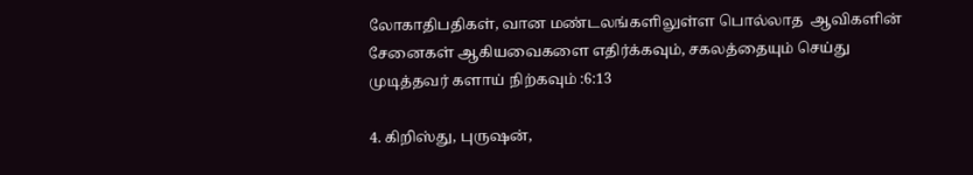லோகாதிபதிகள், வான மண்டலங்களிலுள்ள பொல்லாத  ஆவிகளின் சேனைகள் ஆகியவைகளை எதிர்க்கவும், சகலத்தையும் செய்து முடித்தவர் களாய் நிற்கவும் :6:13

4. கிறிஸ்து, புருஷன்,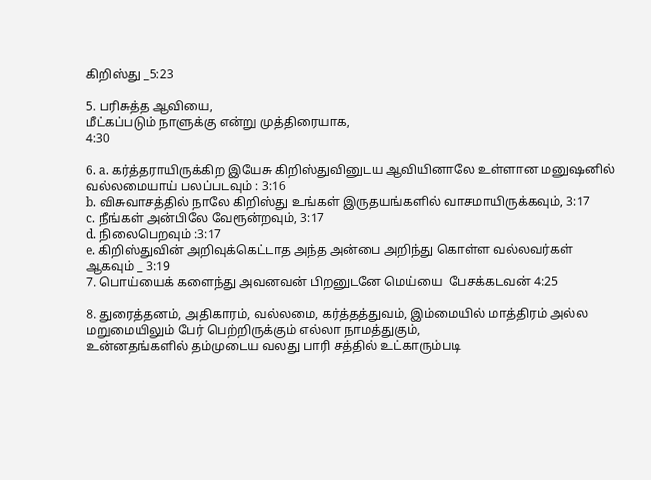கிறிஸ்து _5:23

5. பரிசுத்த ஆவியை,
மீட்கப்படும் நாளுக்கு என்று முத்திரையாக,
4:30

6. a. கர்த்தராயிருக்கிற இயேசு கிறிஸ்துவினுடய ஆவியினாலே உள்ளான மனுஷனில் வல்லமையாய் பலப்படவும் : 3:16
b. விசுவாசத்தில் நாலே கிறிஸ்து உங்கள் இருதயங்களில் வாசமாயிருக்கவும், 3:17
c. நீங்கள் அன்பிலே வேரூன்றவும், 3:17
d. நிலைபெறவும் :3:17
e. கிறிஸ்துவின் அறிவுக்கெட்டாத அந்த அன்பை அறிந்து கொள்ள வல்லவர்கள் ஆகவும் _ 3:19
7. பொய்யைக் களைந்து அவனவன் பிறனுடனே மெய்யை  பேசக்கடவன் 4:25

8. துரைத்தனம், அதிகாரம், வல்லமை, கர்த்தத்துவம், இம்மையில் மாத்திரம் அல்ல மறுமையிலும் பேர் பெற்றிருக்கும் எல்லா நாமத்துகும்,
உன்னதங்களில் தம்முடைய வலது பாரி சத்தில் உட்காரும்படி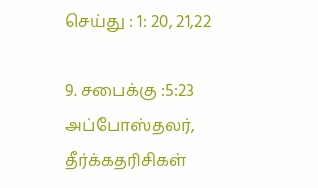செய்து : 1: 20, 21,22

9. சபைக்கு :5:23
அப்போஸ்தலர், தீர்க்கதரிசிகள்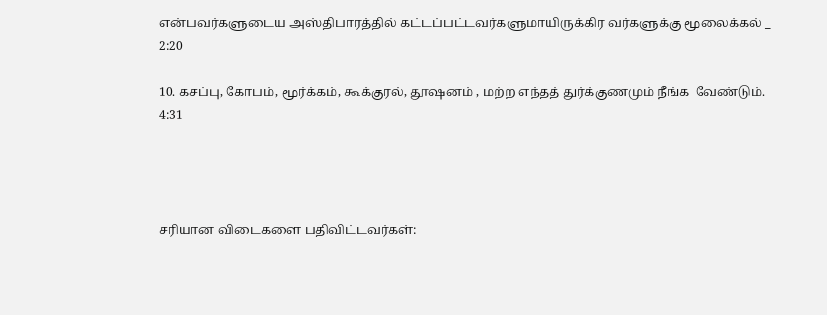என்பவர்களுடைய அஸ்திபாரத்தில் கட்டப்பட்டவர்களுமாயிருக்கிர வர்களுக்கு மூலைக்கல் _ 2:20

10. கசப்பு, கோபம், மூர்க்கம், கூக்குரல், தூஷனம் , மற்ற எந்தத் துர்க்குணமும் நீங்க  வேண்டும்.  4:31




சரியான விடைகளை பதிவிட்டவர்கள்: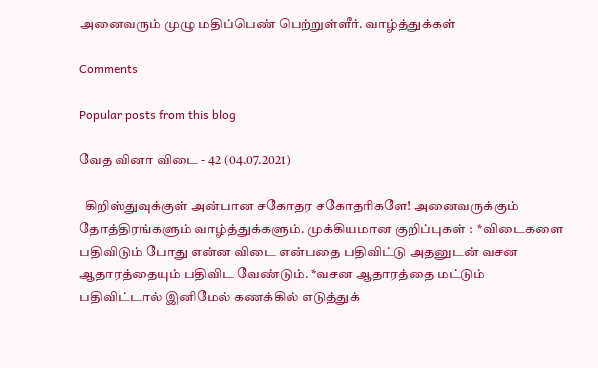அனைவரும் முழு மதிப்பெண் பெற்றுள்ளீர். வாழ்த்துக்கள்

Comments

Popular posts from this blog

வேத வினா விடை - 42 (04.07.2021)

  கிறிஸ்துவுக்குள் அன்பான சகோதர சகோதரிகளே! அனைவருக்கும்  தோத்திரங்களும் வாழ்த்துக்களும். முக்கியமான குறிப்புகள் :  *விடைகளை பதிவிடும் போது என்ன விடை என்பதை பதிவிட்டு அதனுடன் வசன ஆதாரத்தையும் பதிவிட வேண்டும். *வசன ஆதாரத்தை மட்டும் பதிவிட்டால் இனிமேல் கணக்கில் எடுத்துக்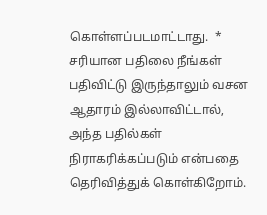கொள்ளப்படமாட்டாது.  * சரியான பதிலை நீங்கள் பதிவிட்டு இருந்தாலும் வசன ஆதாரம் இல்லாவிட்டால், அந்த பதில்கள் நிராகரிக்கப்படும் என்பதை தெரிவித்துக் கொள்கிறோம்.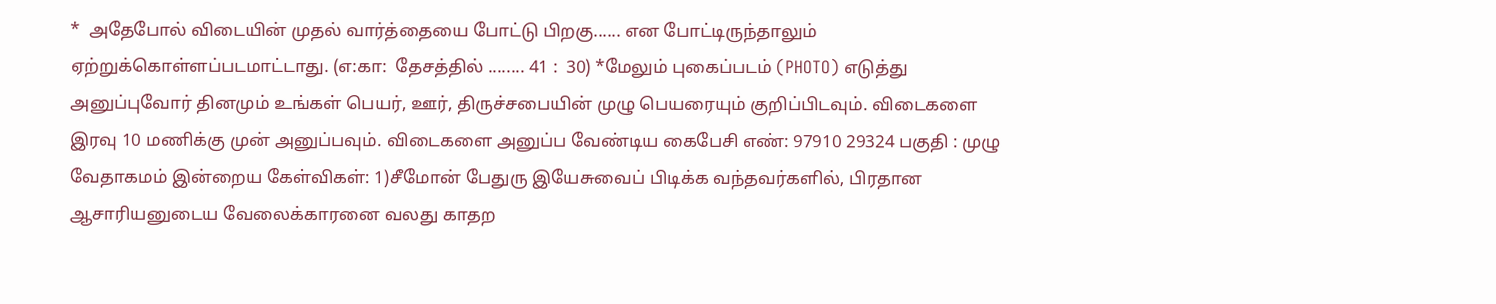*  அதேபோல் விடையின் முதல் வார்த்தையை போட்டு பிறகு...... என போட்டிருந்தாலும் ஏற்றுக்கொள்ளப்படமாட்டாது. (எ:கா:  தேசத்தில் ........ 41 :  30) *மேலும் புகைப்படம் (PHOTO) எடுத்து அனுப்புவோர் தினமும் உங்கள் பெயர், ஊர், திருச்சபையின் முழு பெயரையும் குறிப்பிடவும். விடைகளை இரவு 10 மணிக்கு முன் அனுப்பவும். விடைகளை அனுப்ப வேண்டிய கைபேசி எண்: 97910 29324 பகுதி : முழு வேதாகமம் இன்றைய கேள்விகள்: 1)சீமோன் பேதுரு இயேசுவைப் பிடிக்க வந்தவர்களில், பிரதான ஆசாரியனுடைய வேலைக்காரனை வலது காதற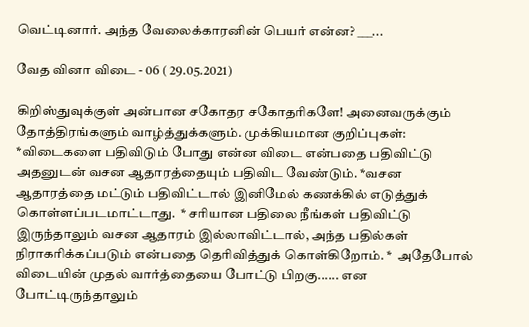வெட்டினார். அந்த வேலைக்காரனின் பெயர் என்ன? ___...

வேத வினா விடை - 06 ( 29.05.2021)

கிறிஸ்துவுக்குள் அன்பான சகோதர சகோதரிகளே! அனைவருக்கும்  தோத்திரங்களும் வாழ்த்துக்களும். முக்கியமான குறிப்புகள்:  *விடைகளை பதிவிடும் போது என்ன விடை என்பதை பதிவிட்டு அதனுடன் வசன ஆதாரத்தையும் பதிவிட வேண்டும். *வசன ஆதாரத்தை மட்டும் பதிவிட்டால் இனிமேல் கணக்கில் எடுத்துக் கொள்ளப்படமாட்டாது.  * சரியான பதிலை நீங்கள் பதிவிட்டு இருந்தாலும் வசன ஆதாரம் இல்லாவிட்டால், அந்த பதில்கள் நிராகரிக்கப்படும் என்பதை தெரிவித்துக் கொள்கிறோம். *  அதேபோல் விடையின் முதல் வார்த்தையை போட்டு பிறகு...... என போட்டிருந்தாலும்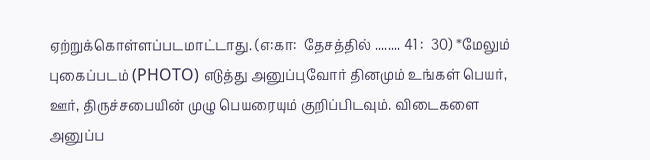ஏற்றுக்கொள்ளப்படமாட்டாது. (எ:கா:  தேசத்தில் ........ 41 :  30) *மேலும் புகைப்படம் (PHOTO) எடுத்து அனுப்புவோர் தினமும் உங்கள் பெயர், ஊர், திருச்சபையின் முழு பெயரையும் குறிப்பிடவும். விடைகளை அனுப்ப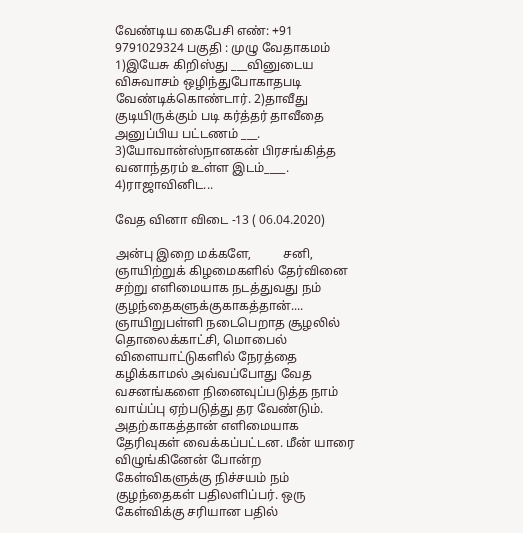வேண்டிய கைபேசி எண்: +91 9791029324 பகுதி : முழு வேதாகமம் 1)இயேசு கிறிஸ்து ___வினுடைய விசுவாசம் ஒழிந்துபோகாதபடி வேண்டிக்கொண்டார். 2)தாவீது குடியிருக்கும் படி கர்த்தர் தாவீதை அனுப்பிய பட்டணம் ___. 3)யோவான்ஸ்நானகன் பிரசங்கித்த வனாந்தரம் உள்ள இடம்____. 4)ராஜாவினிட...

வேத வினா விடை -13 ( 06.04.2020)

அன்பு இறை மக்களே,          சனி, ஞாயிற்றுக் கிழமைகளில் தேர்வினை சற்று எளிமையாக நடத்துவது நம் குழந்தைகளுக்குகாகத்தான்.... ஞாயிறுபள்ளி நடைபெறாத சூழலில் தொலைக்காட்சி, மொபைல் விளையாட்டுகளில் நேரத்தை கழிக்காமல் அவ்வப்போது வேத வசனங்களை நினைவுப்படுத்த நாம் வாய்ப்பு ஏற்படுத்து தர வேண்டும். அதற்காகத்தான் எளிமையாக தேரிவுகள் வைக்கப்பட்டன. மீன் யாரை விழுங்கினேன் போன்ற கேள்விகளுக்கு நிச்சயம் நம் குழந்தைகள் பதிலளிப்பர். ஒரு கேள்விக்கு சரியான பதில்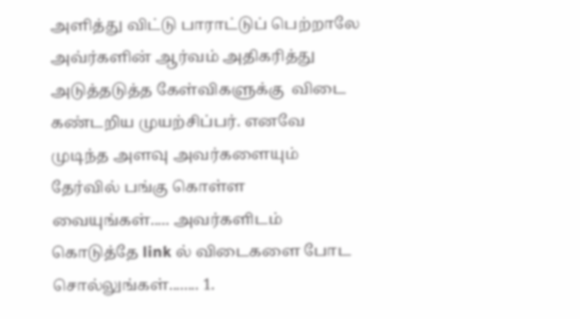அளித்து விட்டு பாராட்டுப் பெற்றாலே அவ்ர்களின் ஆர்வம் அதிகரித்து அடுத்தடுத்த கேள்விகளுக்கு  விடை கண்டறிய முயற்சிப்பர். எனவே முடிந்த அளவு அவர்களையும் தேர்வில் பங்கு கொள்ள வையுங்கள்..... அவர்களிடம் கொடுத்தே link ல் விடைகளை போட சொல்லுங்கள்........ 1.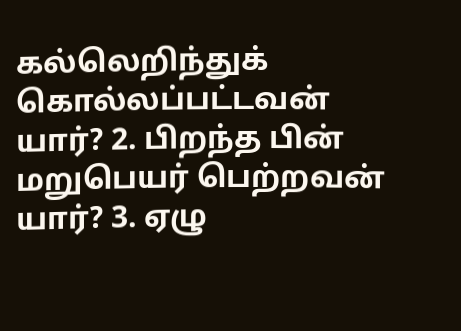கல்லெறிந்துக் கொல்லப்பட்டவன் யார்? 2. பிறந்த பின் மறுபெயர் பெற்றவன் யார்? 3. ஏழு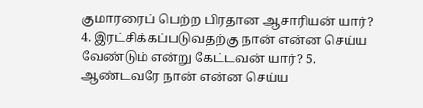குமாரரைப் பெற்ற பிரதான ஆசாரியன் யார்? 4. இரட்சிக்கப்படுவதற்கு நான் என்ன செய்ய வேண்டும் என்று கேட்டவன் யார்? 5. ஆண்டவரே நான் என்ன செய்ய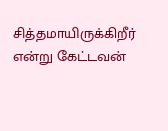சித்தமாயிருக்கிறீர் என்று கேட்டவன்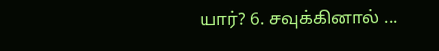யார்? 6. சவுக்கினால் ...